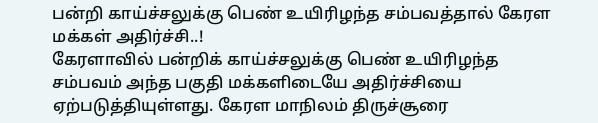பன்றி காய்ச்சலுக்கு பெண் உயிரிழந்த சம்பவத்தால் கேரள மக்கள் அதிர்ச்சி..!
கேரளாவில் பன்றிக் காய்ச்சலுக்கு பெண் உயிரிழந்த சம்பவம் அந்த பகுதி மக்களிடையே அதிர்ச்சியை ஏற்படுத்தியுள்ளது. கேரள மாநிலம் திருச்சூரை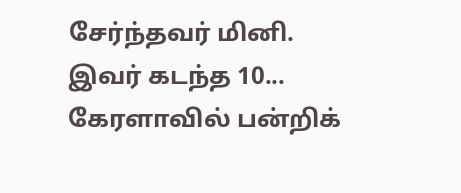சேர்ந்தவர் மினி. இவர் கடந்த 10...
கேரளாவில் பன்றிக்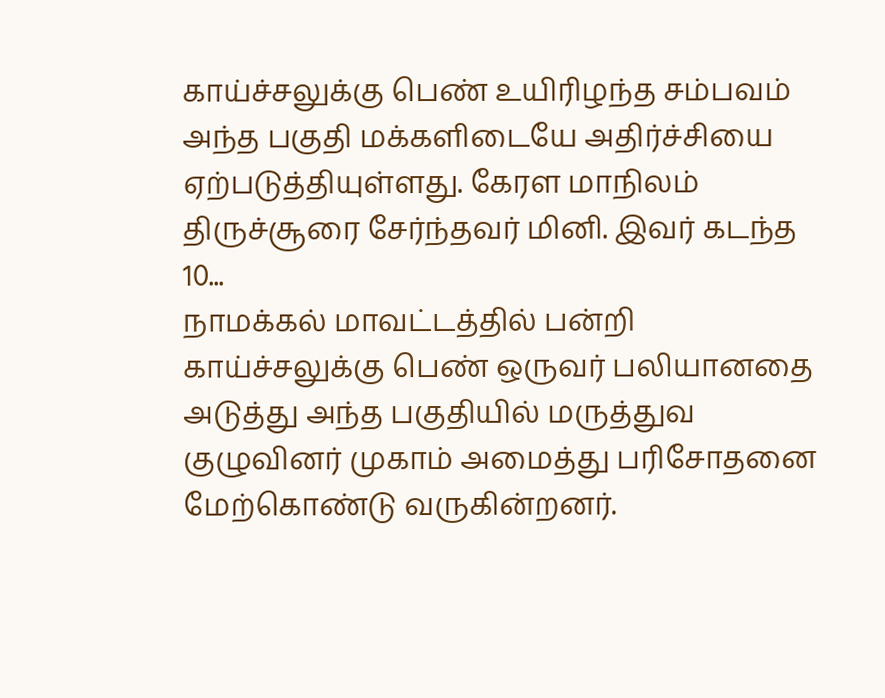காய்ச்சலுக்கு பெண் உயிரிழந்த சம்பவம் அந்த பகுதி மக்களிடையே அதிர்ச்சியை ஏற்படுத்தியுள்ளது. கேரள மாநிலம் திருச்சூரை சேர்ந்தவர் மினி. இவர் கடந்த 10...
நாமக்கல் மாவட்டத்தில் பன்றி காய்ச்சலுக்கு பெண் ஒருவர் பலியானதை அடுத்து அந்த பகுதியில் மருத்துவ குழுவினர் முகாம் அமைத்து பரிசோதனை மேற்கொண்டு வருகின்றனர்.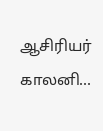ஆசிரியர் காலனி...